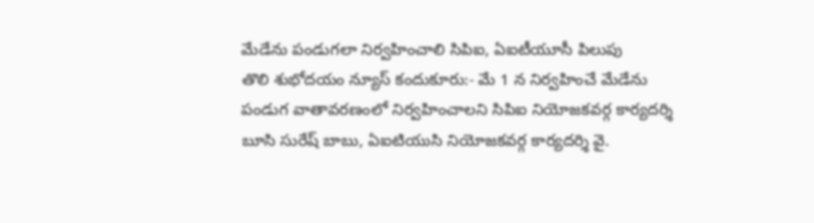మేడేను పండుగలా నిర్వహించాలి సిపిఐ, ఏఐటీయూసీ పిలుపు
తొలి శుభోదయం న్యూస్ కందుకూరు:- మే 1 న నిర్వహించే మేడేను పండుగ వాతావరణంలో నిర్వహించాలని సిపిఐ నియోజకవర్గ కార్యదర్శి బూసి సురేష్ బాబు, ఏఐటియుసి నియోజకవర్గ కార్యదర్శి వై.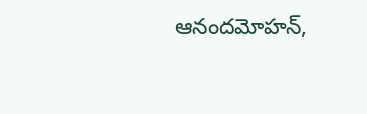ఆనందమోహన్,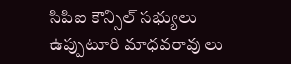సిపిఐ కౌన్సిల్ సభ్యులు ఉప్పుటూరి మాధవరావు లు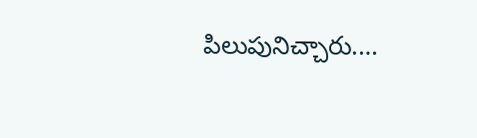పిలుపునిచ్చారు.…